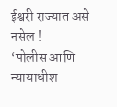ईश्वरी राज्यात असे नसेल !
‘पोलीस आणि न्यायाधीश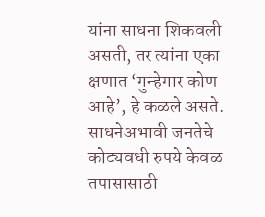यांना साधना शिकवली असती, तर त्यांना एका क्षणात ‘गुन्हेगार कोण आहे’, हे कळले असते. साधनेअभावी जनतेचे कोट्यवधी रुपये केवळ तपासासाठी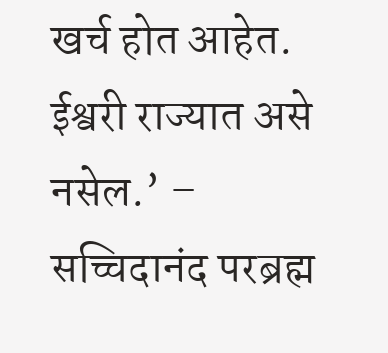खर्च होत आहेत. ईश्वरी राज्यात असे नसेल.’ – सच्चिदानंद परब्रह्म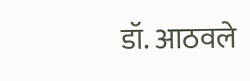डॉ. आठवले